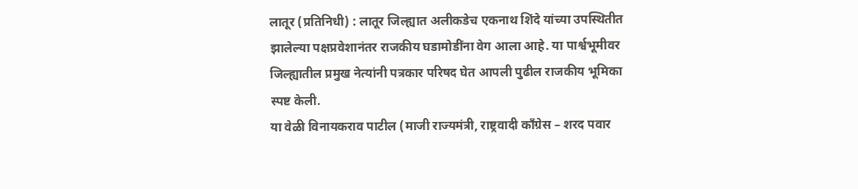लातूर (प्रतिनिधी) : लातूर जिल्ह्यात अलीकडेच एकनाथ शिंदे यांच्या उपस्थितीत झालेल्या पक्षप्रवेशानंतर राजकीय घडामोडींना वेग आला आहे. या पार्श्वभूमीवर जिल्ह्यातील प्रमुख नेत्यांनी पत्रकार परिषद घेत आपली पुढील राजकीय भूमिका स्पष्ट केली.
या वेळी विनायकराव पाटील (माजी राज्यमंत्री, राष्ट्रवादी काँग्रेस – शरद पवार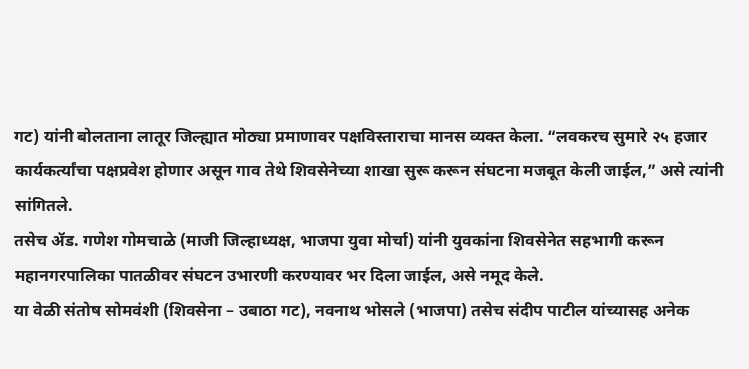गट) यांनी बोलताना लातूर जिल्ह्यात मोठ्या प्रमाणावर पक्षविस्ताराचा मानस व्यक्त केला. “लवकरच सुमारे २५ हजार कार्यकर्त्यांचा पक्षप्रवेश होणार असून गाव तेथे शिवसेनेच्या शाखा सुरू करून संघटना मजबूत केली जाईल,” असे त्यांनी सांगितले.
तसेच ॲड. गणेश गोमचाळे (माजी जिल्हाध्यक्ष, भाजपा युवा मोर्चा) यांनी युवकांना शिवसेनेत सहभागी करून महानगरपालिका पातळीवर संघटन उभारणी करण्यावर भर दिला जाईल, असे नमूद केले.
या वेळी संतोष सोमवंशी (शिवसेना – उबाठा गट), नवनाथ भोसले (भाजपा) तसेच संदीप पाटील यांच्यासह अनेक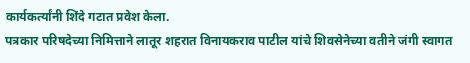कार्यकर्त्यांनी शिंदे गटात प्रवेश केला.
पत्रकार परिषदेच्या निमित्ताने लातूर शहरात विनायकराव पाटील यांचे शिवसेनेच्या वतीने जंगी स्वागत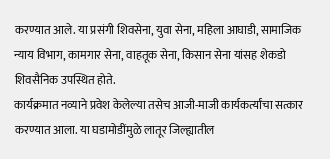करण्यात आले. या प्रसंगी शिवसेना, युवा सेना, महिला आघाडी, सामाजिक न्याय विभाग, कामगार सेना, वाहतूक सेना, किसान सेना यांसह शेकडो शिवसैनिक उपस्थित होते.
कार्यक्रमात नव्याने प्रवेश केलेल्या तसेच आजी-माजी कार्यकर्त्यांचा सत्कार करण्यात आला. या घडामोडींमुळे लातूर जिल्ह्यातील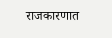राजकारणात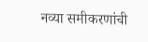नव्या समीकरणांची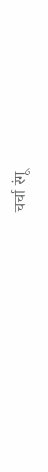चर्चा रंगू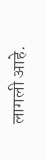लागली आहे.